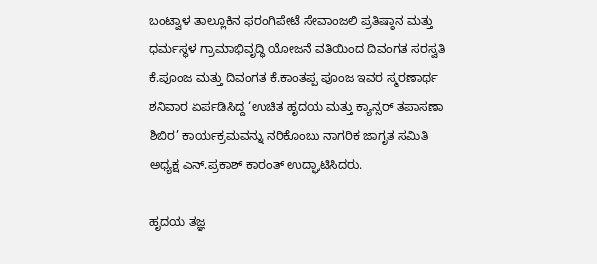ಬಂಟ್ವಾಳ ತಾಲ್ಲೂಕಿನ ಫರಂಗಿಪೇಟೆ ಸೇವಾಂಜಲಿ ಪ್ರತಿಷ್ಠಾನ ಮತ್ತು ಧರ್ಮಸ್ಥಳ ಗ್ರಾಮಾಭಿವೃದ್ಧಿ ಯೋಜನೆ ವತಿಯಿಂದ ದಿವಂಗತ ಸರಸ್ವತಿ ಕೆ.ಪೂಂಜ ಮತ್ತು ದಿವಂಗತ ಕೆ.ಕಾಂತಪ್ಪ ಪೂಂಜ ಇವರ ಸ್ಮರಣಾರ್ಥ ಶನಿವಾರ ಏರ್ಪಡಿಸಿದ್ದ ‘ಉಚಿತ ಹೃದಯ ಮತ್ತು ಕ್ಯಾನ್ಸರ್ ತಪಾಸಣಾ ಶಿಬಿರ’ ಕಾರ್ಯಕ್ರಮವನ್ನು ನರಿಕೊಂಬು ನಾಗರಿಕ ಜಾಗೃತ ಸಮಿತಿ ಅಧ್ಯಕ್ಷ ಎನ್.ಪ್ರಕಾಶ್ ಕಾರಂತ್ ಉದ್ಘಾಟಿಸಿದರು.

ಹೃದಯ ತಜ್ಞ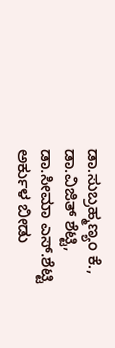ಡಾ.ಸುಬ್ರಹ್ಮಣ್ಯಂ ಕೆ., ಡಾ.ವಿಜಿತ್ ಶೆಟ್ಟಿ, ಡಾ.ಸೀಮಾ ಎಸ್.ಶೆಟ್ಟಿ ಅರ್ಕುಳ ಬೀಡು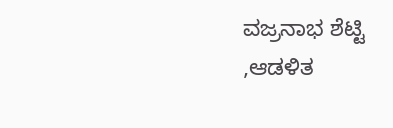ವಜ್ರನಾಭ ಶೆಟ್ಟಿ ,ಆಡಳಿತ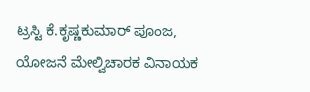ಟ್ರಸ್ಟಿ ಕೆ.ಕೃಷ್ಣಕುಮಾರ್ ಪೂಂಜ, ಯೋಜನೆ ಮೇಲ್ವಿಚಾರಕ ವಿನಾಯಕ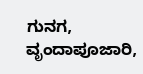ಗುನಗ, ವೃಂದಾಪೂಜಾರಿ,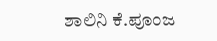ಶಾಲಿನಿ ಕೆ.ಪೂಂಜ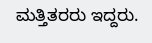ಮತ್ತಿತರರು ಇದ್ದರು.